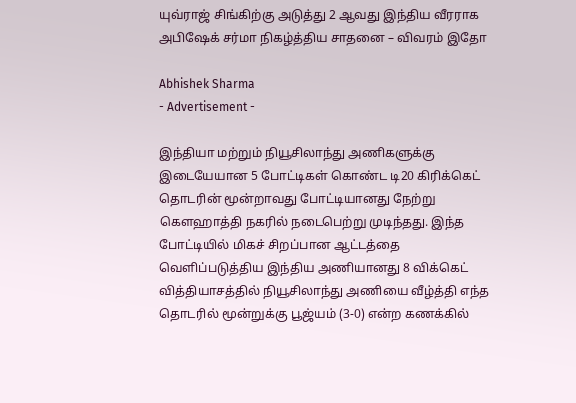யுவ்ராஜ் சிங்கிற்கு அடுத்து 2 ஆவது இந்திய வீரராக அபிஷேக் சர்மா நிகழ்த்திய சாதனை – விவரம் இதோ

Abhishek Sharma
- Advertisement -

இந்தியா மற்றும் நியூசிலாந்து அணிகளுக்கு இடையேயான 5 போட்டிகள் கொண்ட டி20 கிரிக்கெட் தொடரின் மூன்றாவது போட்டியானது நேற்று கௌஹாத்தி நகரில் நடைபெற்று முடிந்தது. இந்த போட்டியில் மிகச் சிறப்பான ஆட்டத்தை வெளிப்படுத்திய இந்திய அணியானது 8 விக்கெட் வித்தியாசத்தில் நியூசிலாந்து அணியை வீழ்த்தி எந்த தொடரில் மூன்றுக்கு பூஜ்யம் (3-0) என்ற கணக்கில்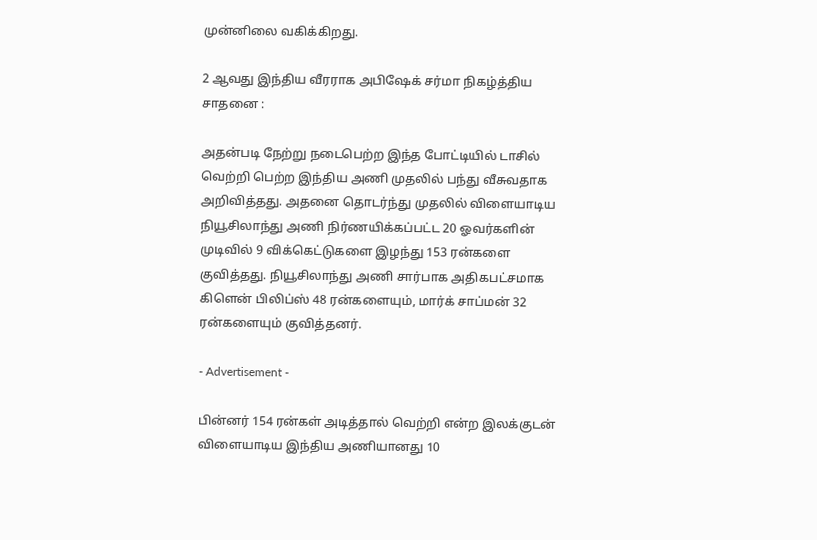முன்னிலை வகிக்கிறது.

2 ஆவது இந்திய வீரராக அபிஷேக் சர்மா நிகழ்த்திய சாதனை :

அதன்படி நேற்று நடைபெற்ற இந்த போட்டியில் டாசில் வெற்றி பெற்ற இந்திய அணி முதலில் பந்து வீசுவதாக அறிவித்தது. அதனை தொடர்ந்து முதலில் விளையாடிய நியூசிலாந்து அணி நிர்ணயிக்கப்பட்ட 20 ஓவர்களின் முடிவில் 9 விக்கெட்டுகளை இழந்து 153 ரன்களை குவித்தது. நியூசிலாந்து அணி சார்பாக அதிகபட்சமாக கிளென் பிலிப்ஸ் 48 ரன்களையும், மார்க் சாப்மன் 32 ரன்களையும் குவித்தனர்.

- Advertisement -

பின்னர் 154 ரன்கள் அடித்தால் வெற்றி என்ற இலக்குடன் விளையாடிய இந்திய அணியானது 10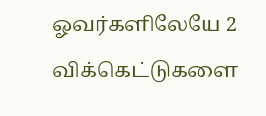ஓவர்களிலேயே 2 விக்கெட்டுகளை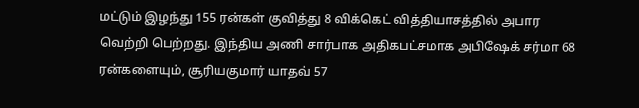மட்டும் இழந்து 155 ரன்கள் குவித்து 8 விக்கெட் வித்தியாசத்தில் அபார வெற்றி பெற்றது. இந்திய அணி சார்பாக அதிகபட்சமாக அபிஷேக் சர்மா 68 ரன்களையும், சூரியகுமார் யாதவ் 57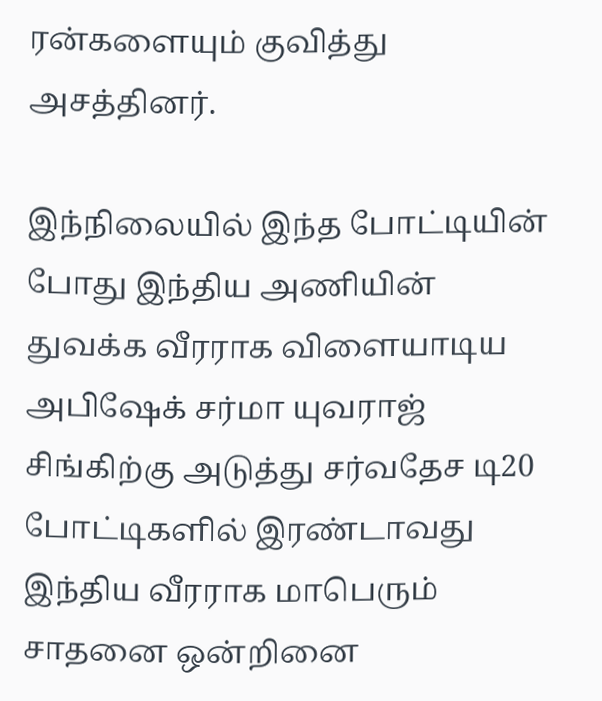ரன்களையும் குவித்து அசத்தினர்.

இந்நிலையில் இந்த போட்டியின் போது இந்திய அணியின் துவக்க வீரராக விளையாடிய அபிஷேக் சர்மா யுவராஜ் சிங்கிற்கு அடுத்து சர்வதேச டி20 போட்டிகளில் இரண்டாவது இந்திய வீரராக மாபெரும் சாதனை ஒன்றினை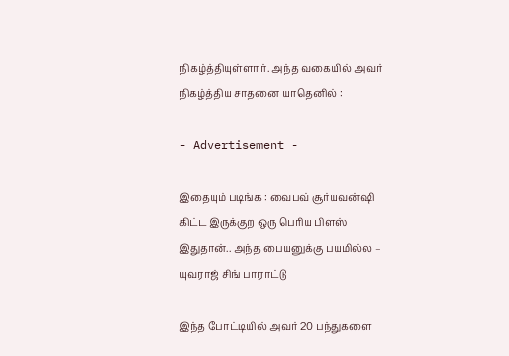நிகழ்த்தியுள்ளார். அந்த வகையில் அவர் நிகழ்த்திய சாதனை யாதெனில் :

- Advertisement -

இதையும் படிங்க : வைபவ் சூர்யவன்ஷி கிட்ட இருக்குற ஒரு பெரிய பிளஸ் இதுதான்.. அந்த பையனுக்கு பயமில்ல – யுவராஜ் சிங் பாராட்டு

இந்த போட்டியில் அவர் 20 பந்துகளை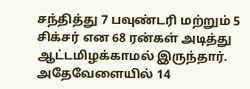சந்தித்து 7 பவுண்டரி மற்றும் 5 சிக்சர் என 68 ரன்கள் அடித்து ஆட்டமிழக்காமல் இருந்தார். அதேவேளையில் 14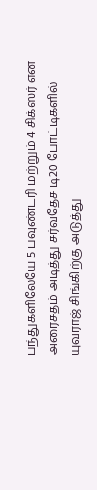பந்துகளிலேயே 5 பவுண்டரி மற்றும் 4 சிக்ஸர் என அரைசதம் அடித்து சர்வதேச டி20 போட்டிகளில் யுவராஜ் சிங்கிற்கு அடுத்து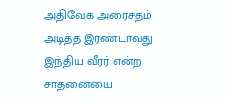அதிவேக அரைசதம் அடித்த இரண்டாவது இந்திய வீரர் என்ற சாதனையை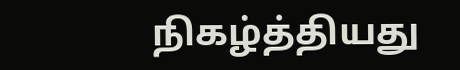நிகழ்த்தியது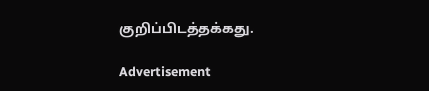குறிப்பிடத்தக்கது.

Advertisement